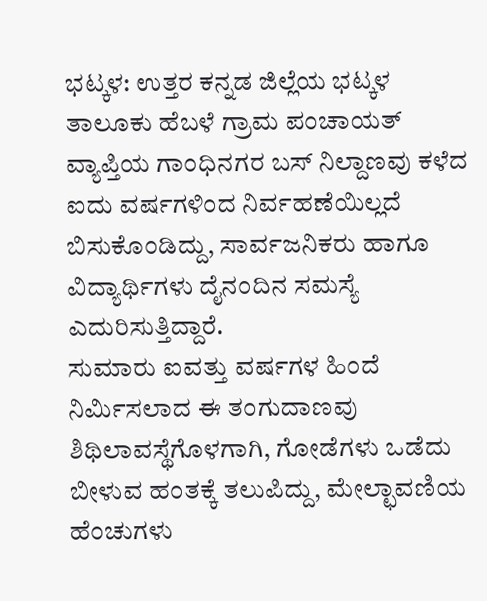ಭಟ್ಕಳ: ಉತ್ತರ ಕನ್ನಡ ಜಿಲ್ಲೆಯ ಭಟ್ಕಳ ತಾಲೂಕು ಹೆಬಳೆ ಗ್ರಾಮ ಪಂಚಾಯತ್ ವ್ಯಾಪ್ತಿಯ ಗಾಂಧಿನಗರ ಬಸ್ ನಿಲ್ದಾಣವು ಕಳೆದ ಐದು ವರ್ಷಗಳಿಂದ ನಿರ್ವಹಣೆಯಿಲ್ಲದೆ ಬಿಸುಕೊಂಡಿದ್ದು, ಸಾರ್ವಜನಿಕರು ಹಾಗೂ ವಿದ್ಯಾರ್ಥಿಗಳು ದೈನಂದಿನ ಸಮಸ್ಯೆ ಎದುರಿಸುತ್ತಿದ್ದಾರೆ.
ಸುಮಾರು ಐವತ್ತು ವರ್ಷಗಳ ಹಿಂದೆ ನಿರ್ಮಿಸಲಾದ ಈ ತಂಗುದಾಣವು ಶಿಥಿಲಾವಸ್ಥೆಗೊಳಗಾಗಿ, ಗೋಡೆಗಳು ಒಡೆದು ಬೀಳುವ ಹಂತಕ್ಕೆ ತಲುಪಿದ್ದು, ಮೇಲ್ಛಾವಣಿಯ ಹೆಂಚುಗಳು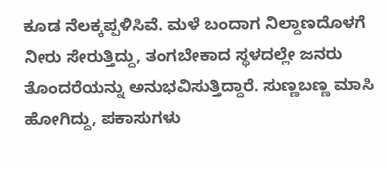ಕೂಡ ನೆಲಕ್ಕಪ್ಪಳಿಸಿವೆ. ಮಳೆ ಬಂದಾಗ ನಿಲ್ದಾಣದೊಳಗೆ ನೀರು ಸೇರುತ್ತಿದ್ದು, ತಂಗಬೇಕಾದ ಸ್ಥಳದಲ್ಲೇ ಜನರು ತೊಂದರೆಯನ್ನು ಅನುಭವಿಸುತ್ತಿದ್ದಾರೆ. ಸುಣ್ಣಬಣ್ಣ ಮಾಸಿ ಹೋಗಿದ್ದು, ಪಕಾಸುಗಳು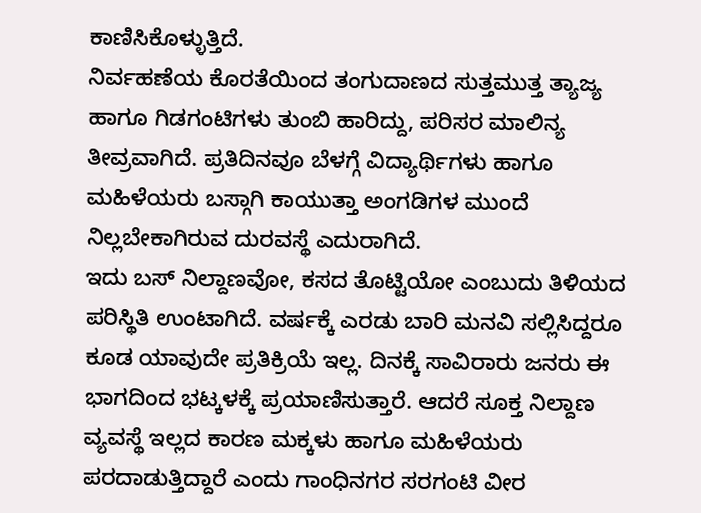ಕಾಣಿಸಿಕೊಳ್ಳುತ್ತಿದೆ.
ನಿರ್ವಹಣೆಯ ಕೊರತೆಯಿಂದ ತಂಗುದಾಣದ ಸುತ್ತಮುತ್ತ ತ್ಯಾಜ್ಯ ಹಾಗೂ ಗಿಡಗಂಟಿಗಳು ತುಂಬಿ ಹಾರಿದ್ದು, ಪರಿಸರ ಮಾಲಿನ್ಯ ತೀವ್ರವಾಗಿದೆ. ಪ್ರತಿದಿನವೂ ಬೆಳಗ್ಗೆ ವಿದ್ಯಾರ್ಥಿಗಳು ಹಾಗೂ ಮಹಿಳೆಯರು ಬಸ್ಗಾಗಿ ಕಾಯುತ್ತಾ ಅಂಗಡಿಗಳ ಮುಂದೆ ನಿಲ್ಲಬೇಕಾಗಿರುವ ದುರವಸ್ಥೆ ಎದುರಾಗಿದೆ.
ಇದು ಬಸ್ ನಿಲ್ದಾಣವೋ, ಕಸದ ತೊಟ್ಟಿಯೋ ಎಂಬುದು ತಿಳಿಯದ ಪರಿಸ್ಥಿತಿ ಉಂಟಾಗಿದೆ. ವರ್ಷಕ್ಕೆ ಎರಡು ಬಾರಿ ಮನವಿ ಸಲ್ಲಿಸಿದ್ದರೂ ಕೂಡ ಯಾವುದೇ ಪ್ರತಿಕ್ರಿಯೆ ಇಲ್ಲ. ದಿನಕ್ಕೆ ಸಾವಿರಾರು ಜನರು ಈ ಭಾಗದಿಂದ ಭಟ್ಕಳಕ್ಕೆ ಪ್ರಯಾಣಿಸುತ್ತಾರೆ. ಆದರೆ ಸೂಕ್ತ ನಿಲ್ದಾಣ ವ್ಯವಸ್ಥೆ ಇಲ್ಲದ ಕಾರಣ ಮಕ್ಕಳು ಹಾಗೂ ಮಹಿಳೆಯರು ಪರದಾಡುತ್ತಿದ್ದಾರೆ ಎಂದು ಗಾಂಧಿನಗರ ಸರಗಂಟಿ ವೀರ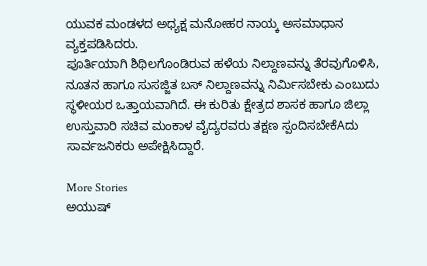ಯುವಕ ಮಂಡಳದ ಅಧ್ಯಕ್ಷ ಮನೋಹರ ನಾಯ್ಕ ಅಸಮಾಧಾನ ವ್ಯಕ್ತಪಡಿಸಿದರು.
ಪೂರ್ತಿಯಾಗಿ ಶಿಥಿಲಗೊಂಡಿರುವ ಹಳೆಯ ನಿಲ್ದಾಣವನ್ನು ತೆರವುಗೊಳಿಸಿ, ನೂತನ ಹಾಗೂ ಸುಸಜ್ಜಿತ ಬಸ್ ನಿಲ್ದಾಣವನ್ನು ನಿರ್ಮಿಸಬೇಕು ಎಂಬುದು ಸ್ಥಳೀಯರ ಒತ್ತಾಯವಾಗಿದೆ. ಈ ಕುರಿತು ಕ್ಷೇತ್ರದ ಶಾಸಕ ಹಾಗೂ ಜಿಲ್ಲಾ ಉಸ್ತುವಾರಿ ಸಚಿವ ಮಂಕಾಳ ವೈದ್ಯರವರು ತಕ್ಷಣ ಸ್ಪಂದಿಸಬೇಕೆAದು ಸಾರ್ವಜನಿಕರು ಅಪೇಕ್ಷಿಸಿದ್ದಾರೆ.

More Stories
ಅಯುಷ್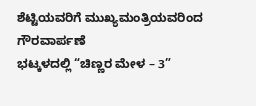ಶೆಟ್ಟಿಯವರಿಗೆ ಮುಖ್ಯಮಂತ್ರಿಯವರಿಂದ ಗೌರವಾರ್ಪಣೆ
ಭಟ್ಕಳದಲ್ಲಿ “ಚಿಣ್ಣರ ಮೇಳ – 3”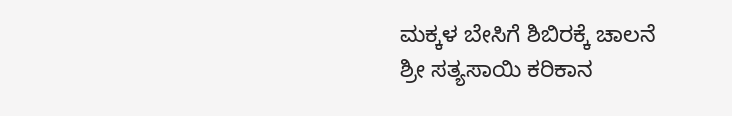ಮಕ್ಕಳ ಬೇಸಿಗೆ ಶಿಬಿರಕ್ಕೆ ಚಾಲನೆ
ಶ್ರೀ ಸತ್ಯಸಾಯಿ ಕರಿಕಾನ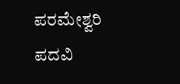ಪರಮೇಶ್ವರಿ ಪದವಿ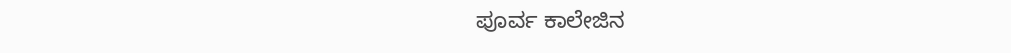ಪೂರ್ವ ಕಾಲೇಜಿನ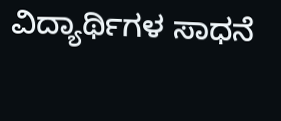ವಿದ್ಯಾರ್ಥಿಗಳ ಸಾಧನೆ